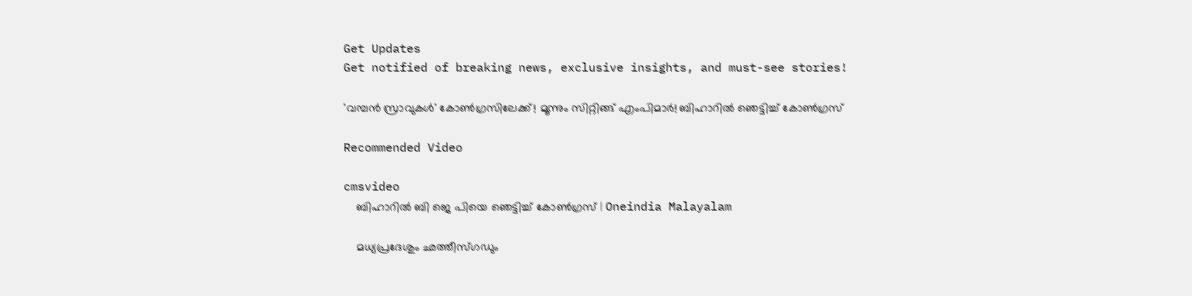Get Updates
Get notified of breaking news, exclusive insights, and must-see stories!

'വമ്പന്‍ സ്രാവുകള്‍' കോണ്‍ഗ്രസിലേക്ക്! മൂന്നും സിറ്റിങ്ങ് എംപിമാര്‍! ബിഹാറില്‍ ഞെട്ടിച്ച് കോണ്‍ഗ്രസ്

Recommended Video

cmsvideo
    ബിഹാറില്‍ ബി ജെ പിയെ ഞെട്ടിച്ച് കോണ്‍ഗ്രസ് | Oneindia Malayalam

    മധ്യപ്രദേശും ഛത്തീസ്ഗഡും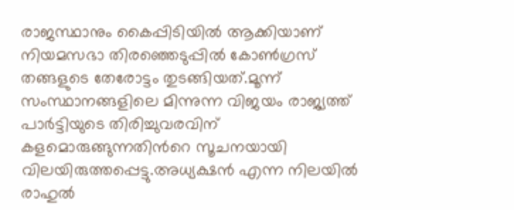രാജസ്ഥാനും കൈപ്പിടിയില്‍ ആക്കിയാണ് നിയമസഭാ തിരഞ്ഞെടുപ്പില്‍ കോണ്‍ഗ്രസ് തങ്ങളുടെ തേരോട്ടം തുടങ്ങിയത്.മൂന്ന് സംസ്ഥാനങ്ങളിലെ മിന്നുന്ന വിജയം രാജ്യത്ത് പാര്‍ട്ടിയുടെ തിരിച്ചുവരവിന് കളമൊരുങ്ങുന്നതിന്‍റെ സൂചനയായി വിലയിരുത്തപ്പെട്ടു.അധ്യക്ഷന്‍ എന്ന നിലയില്‍ രാഹുല്‍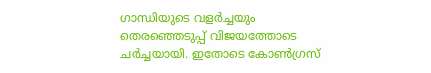ഗാന്ധിയുടെ വളര്‍ച്ചയും തെരഞ്ഞെടുപ്പ് വിജയത്തോടെ ചര്‍ച്ചയായി. ഇതോടെ കോണ്‍ഗ്രസ്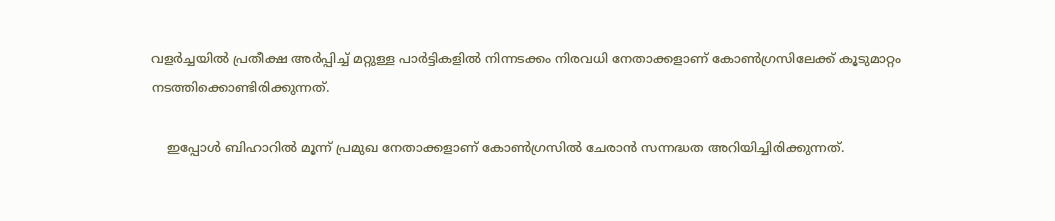വളര്‍ച്ചയില്‍ പ്രതീക്ഷ അര്‍പ്പിച്ച് മറ്റുള്ള പാര്‍ട്ടികളില്‍ നിന്നടക്കം നിരവധി നേതാക്കളാണ് കോണ്‍ഗ്രസിലേക്ക് കൂടുമാറ്റം നടത്തിക്കൊണ്ടിരിക്കുന്നത്.

    ഇപ്പോള്‍ ബിഹാറില്‍ മൂന്ന് പ്രമുഖ നേതാക്കളാണ് കോണ്‍ഗ്രസില്‍ ചേരാന്‍ സന്നദ്ധത അറിയിച്ചിരിക്കുന്നത്.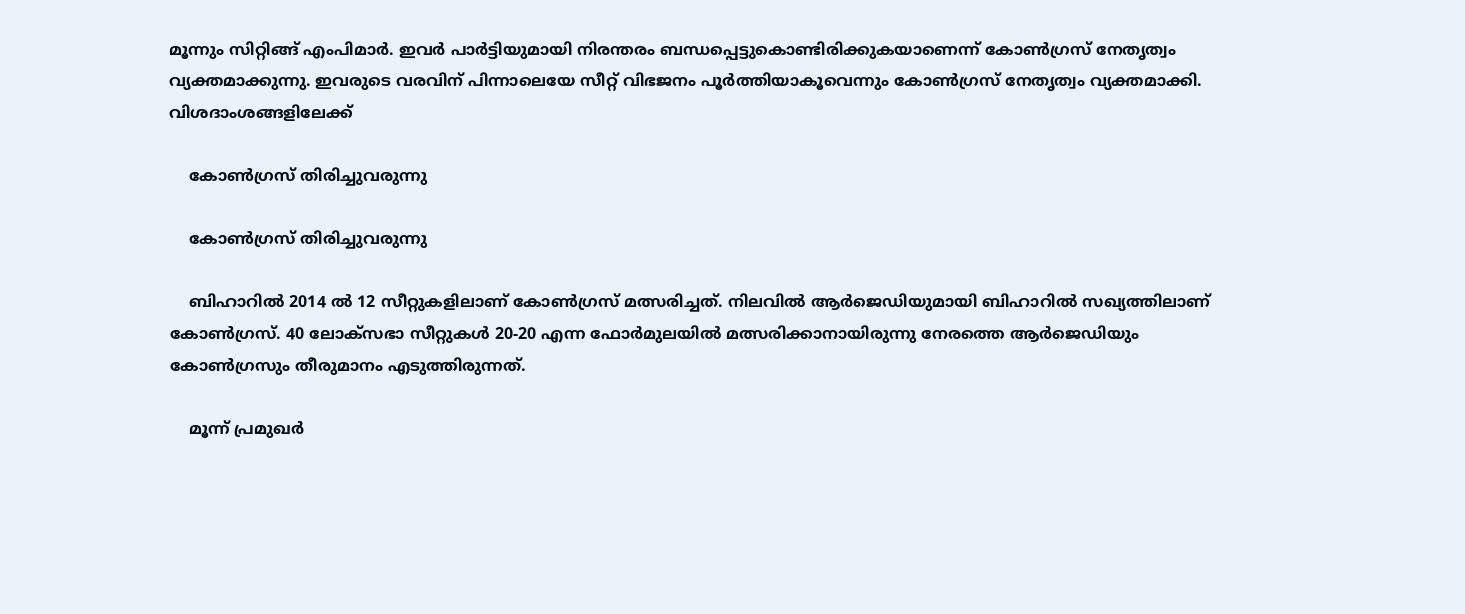മൂന്നും സിറ്റിങ്ങ് എംപിമാര്‍. ഇവര്‍ പാര്‍ട്ടിയുമായി നിരന്തരം ബന്ധപ്പെട്ടുകൊണ്ടിരിക്കുകയാണെന്ന് കോണ്‍ഗ്രസ് നേതൃത്വം വ്യക്തമാക്കുന്നു. ഇവരുടെ വരവിന് പിന്നാലെയേ സീറ്റ് വിഭജനം പൂര്‍ത്തിയാകൂവെന്നും കോണ്‍ഗ്രസ് നേതൃത്വം വ്യക്തമാക്കി. വിശദാംശങ്ങളിലേക്ക്

    കോണ്‍ഗ്രസ് തിരിച്ചുവരുന്നു

    കോണ്‍ഗ്രസ് തിരിച്ചുവരുന്നു

    ബിഹാറില്‍ 2014 ല്‍ 12 സീറ്റുകളിലാണ് കോണ്‍ഗ്രസ് മത്സരിച്ചത്. നിലവില്‍ ആര്‍ജെഡിയുമായി ബിഹാറില്‍ സഖ്യത്തിലാണ് കോണ്‍ഗ്രസ്. 40 ലോക്‌സഭാ സീറ്റുകള്‍ 20-20 എന്ന ഫോര്‍മുലയില്‍ മത്സരിക്കാനായിരുന്നു നേരത്തെ ആര്‍ജെഡിയും കോണ്‍ഗ്രസും തീരുമാനം എടുത്തിരുന്നത്.

    മൂന്ന് പ്രമുഖര്‍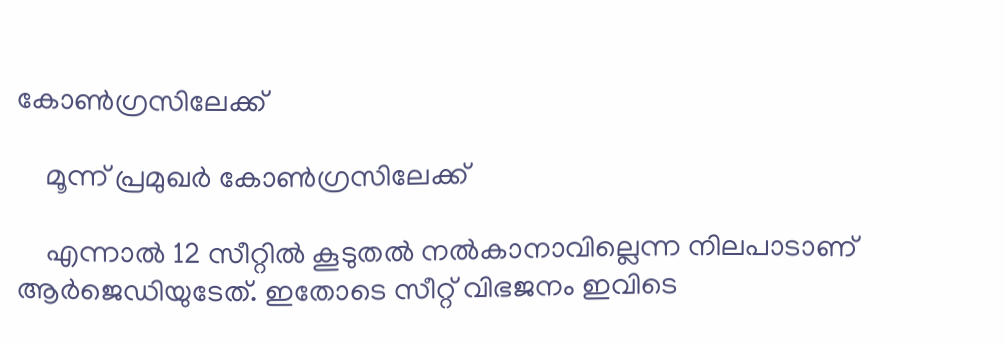കോണ്‍ഗ്രസിലേക്ക്

    മൂന്ന് പ്രമുഖര്‍ കോണ്‍ഗ്രസിലേക്ക്

    എന്നാല്‍ 12 സീറ്റില്‍ കൂടുതല്‍ നല്‍കാനാവില്ലെന്ന നിലപാടാണ് ആര്‍ജെഡിയുടേത്. ഇതോടെ സീറ്റ് വിഭജനം ഇവിടെ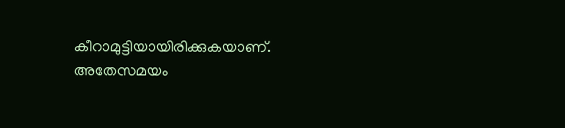കീറാമുട്ടിയായിരിക്കുകയാണ്. അതേസമയം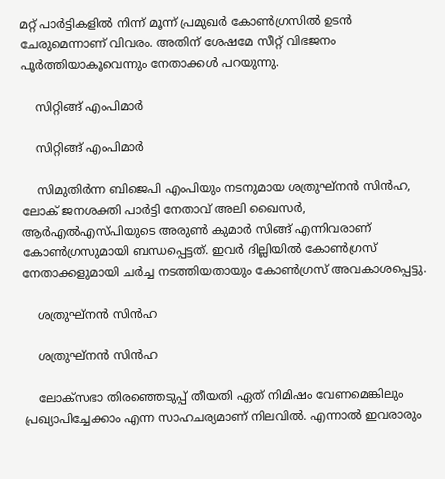മറ്റ് പാര്‍ട്ടികളില്‍ നിന്ന് മൂന്ന് പ്രമുഖര്‍ കോണ്‍ഗ്രസില്‍ ഉടന്‍ ചേരുമെന്നാണ് വിവരം. അതിന് ശേഷമേ സീറ്റ് വിഭജനം പൂര്‍ത്തിയാകൂവെന്നും നേതാക്കള്‍ പറയുന്നു.

    സിറ്റിങ്ങ് എംപിമാര്‍

    സിറ്റിങ്ങ് എംപിമാര്‍

    സിമുതിര്‍ന്ന ബിജെപി എംപിയും നടനുമായ ശത്രുഘ്നന്‍ സിന്‍ഹ, ലോക് ജനശക്തി പാര്‍ട്ടി നേതാവ് അലി ഖൈസര്‍, ആര്‍എല്‍എസ്പിയുടെ അരുണ്‍ കുമാര്‍ സിങ്ങ് എന്നിവരാണ് കോണ്‍ഗ്രസുമായി ബന്ധപ്പെട്ടത്. ഇവര്‍ ദില്ലിയില്‍ കോണ്‍ഗ്രസ് നേതാക്കളുമായി ചര്‍ച്ച നടത്തിയതായും കോണ്‍ഗ്രസ് അവകാശപ്പെട്ടു.

    ശത്രുഘ്നന്‍ സിന്‍ഹ

    ശത്രുഘ്നന്‍ സിന്‍ഹ

    ലോക്സഭാ തിരഞ്ഞെടുപ്പ് തീയതി ഏത് നിമിഷം വേണമെങ്കിലും പ്രഖ്യാപിച്ചേക്കാം എന്ന സാഹചര്യമാണ് നിലവില്‍. എന്നാല്‍ ഇവരാരും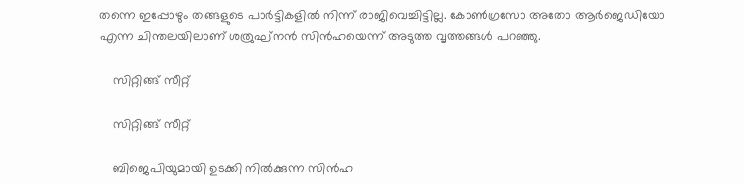തന്നെ ഇപ്പോഴും തങ്ങളുടെ പാര്‍ട്ടികളില്‍ നിന്ന് രാജിവെച്ചിട്ടില്ല. കോണ്‍ഗ്രസോ അതോ ആര്‍ജെഡിയോ എന്ന ചിന്തലയിലാണ് ശത്രുഘ്നന്‍ സിന്‍ഹയെന്ന് അടുത്ത വൃത്തങ്ങള്‍ പറഞ്ഞു.

    സിറ്റിങ്ങ് സീറ്റ്

    സിറ്റിങ്ങ് സീറ്റ്

    ബിജെപിയുമായി ഉടക്കി നില്‍ക്കുന്ന സിന്‍ഹ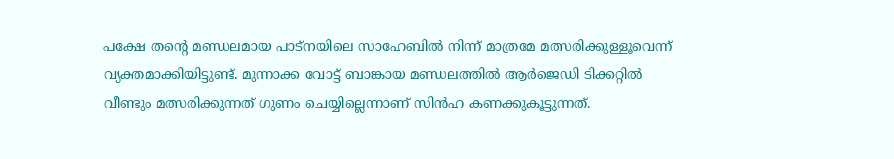പക്ഷേ തന്‍റെ മണ്ഡലമായ പാട്നയിലെ സാഹേബില്‍ നിന്ന് മാത്രമേ മത്സരിക്കുള്ളൂവെന്ന് വ്യക്തമാക്കിയിട്ടുണ്ട്. മുന്നാക്ക വോട്ട് ബാങ്കായ മണ്ഡലത്തില്‍ ആര്‍ജെഡി ടിക്കറ്റില്‍ വീണ്ടും മത്സരിക്കുന്നത് ഗുണം ചെയ്യില്ലെന്നാണ് സിന്‍ഹ കണക്കുകൂട്ടുന്നത്.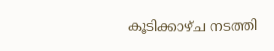കൂടിക്കാഴ്ച നടത്തി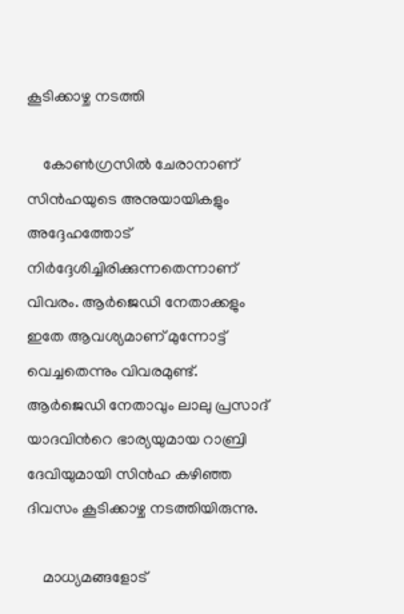കൂടിക്കാഴ്ച നടത്തി

    കോണ്‍ഗ്രസില്‍ ചേരാനാണ് സിന്‍ഹയുടെ അനുയായികളും അദ്ദേഹത്തോട് നിര്‍ദ്ദേശിച്ചിരിക്കുന്നതെന്നാണ് വിവരം. ആര്‍ജെഡി നേതാക്കളും ഇതേ ആവശ്യമാണ് മുന്നോട്ട് വെച്ചതെന്നും വിവരമുണ്ട്. ആര്‍ജെഡി നേതാവും ലാലു പ്രസാദ് യാദവിന്‍റെ ഭാര്യയുമായ റാബ്രി ദേവിയുമായി സിന്‍ഹ കഴിഞ്ഞ ദിവസം കൂടിക്കാഴ്ച നടത്തിയിരുന്നു.

    മാധ്യമങ്ങളോട്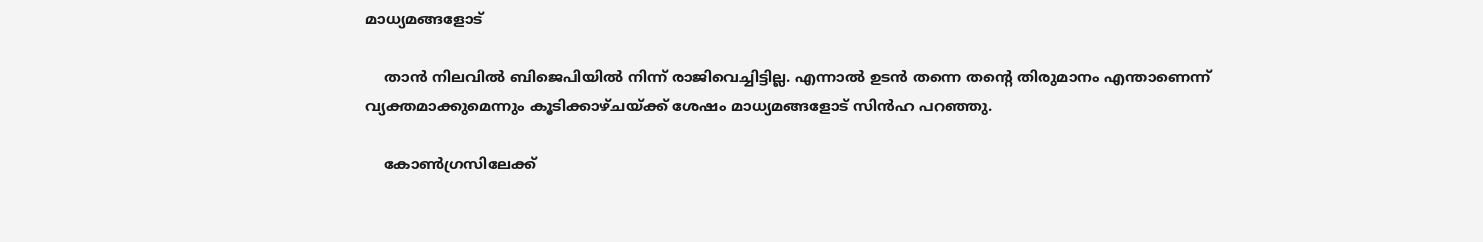മാധ്യമങ്ങളോട്

    താന്‍ നിലവില്‍ ബിജെപിയില്‍ നിന്ന് രാജിവെച്ചിട്ടില്ല. എന്നാല്‍ ഉടന്‍ തന്നെ തന്‍റെ തിരുമാനം എന്താണെന്ന് വ്യക്തമാക്കുമെന്നും കൂടിക്കാഴ്ചയ്ക്ക് ശേഷം മാധ്യമങ്ങളോട് സിന്‍ഹ പറഞ്ഞു.

    കോണ്‍ഗ്രസിലേക്ക്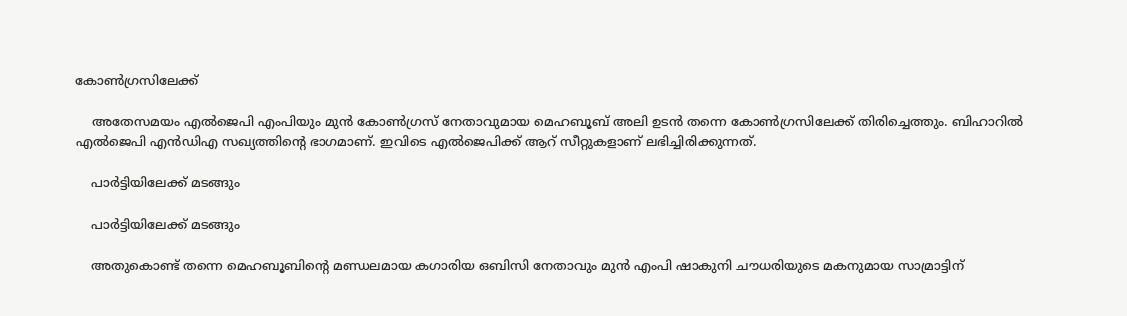കോണ്‍ഗ്രസിലേക്ക്

    അതേസമയം എല്‍ജെപി എംപിയും മുന്‍ കോണ്‍ഗ്രസ് നേതാവുമായ മെഹബൂബ് അലി ഉടന്‍ തന്നെ കോണ്‍ഗ്രസിലേക്ക് തിരിച്ചെത്തും. ബിഹാറില്‍ എല്‍ജെപി എന്‍ഡിഎ സഖ്യത്തിന്‍റെ ഭാഗമാണ്. ഇവിടെ എല്‍ജെപിക്ക് ആറ് സീറ്റുകളാണ് ലഭിച്ചിരിക്കുന്നത്.

    പാര്‍ട്ടിയിലേക്ക് മടങ്ങും

    പാര്‍ട്ടിയിലേക്ക് മടങ്ങും

    അതുകൊണ്ട് തന്നെ മെഹബൂബിന്‍റെ മണ്ഡലമായ കഗാരിയ ഒബിസി നേതാവും മുന്‍ എംപി ഷാകുനി ചൗധരിയുടെ മകനുമായ സാമ്രാട്ടിന്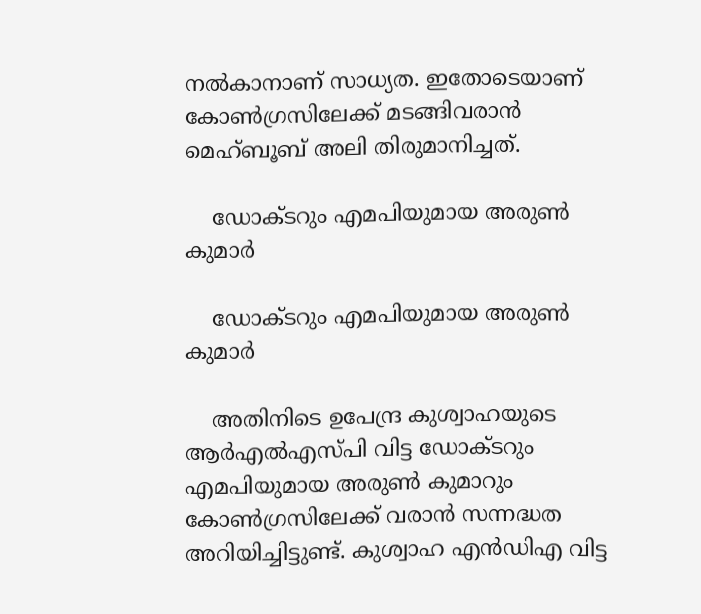നല്‍കാനാണ് സാധ്യത. ഇതോടെയാണ് കോണ്‍ഗ്രസിലേക്ക് മടങ്ങിവരാന്‍ മെഹ്ബൂബ് അലി തിരുമാനിച്ചത്.

    ഡോക്ടറും എമപിയുമായ അരുണ്‍ കുമാര്‍

    ഡോക്ടറും എമപിയുമായ അരുണ്‍ കുമാര്‍

    അതിനിടെ ഉപേന്ദ്ര കുശ്വാഹയുടെ ആര്‍എല്‍എസ്പി വിട്ട ഡോക്ടറും എമപിയുമായ അരുണ്‍ കുമാറും കോണ്‍ഗ്രസിലേക്ക് വരാന്‍ സന്നദ്ധത അറിയിച്ചിട്ടുണ്ട്. കുശ്വാഹ എന്‍ഡിഎ വിട്ട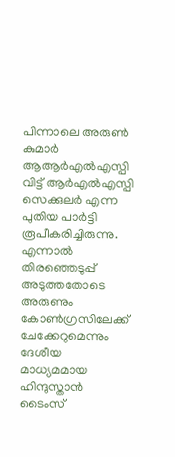പിന്നാലെ അരുണ്‍ കുമാര്‍ ആആര്‍എല്‍എസ്പി വിട്ട് ആര്‍എല്‍എസ്പി സെക്കുലര്‍ എന്ന പുതിയ പാര്‍ട്ടി രൂപീകരിച്ചിരുന്നു. എന്നാല്‍ തിരഞ്ഞെടുപ്പ് അടുത്തതോടെ അരുണും കോണ്‍ഗ്രസിലേക്ക് ചേക്കേറുമെന്നും ദേശീയ മാധ്യമമായ ഹിന്ദുസ്താന്‍ ടൈംസ്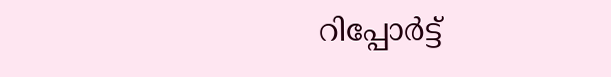റിപ്പോര്‍ട്ട്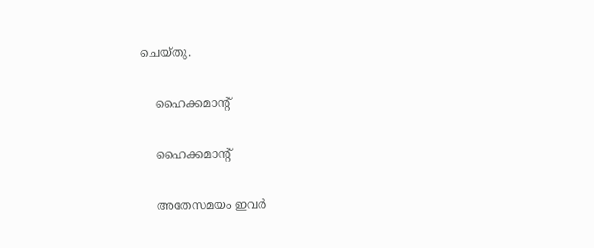ചെയ്തു.

    ഹൈക്കമാന്‍റ്

    ഹൈക്കമാന്‍റ്

    അതേസമയം ഇവര്‍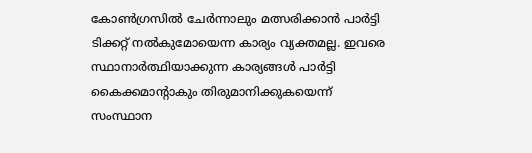കോണ്‍ഗ്രസില്‍ ചേര്‍ന്നാലും മത്സരിക്കാന്‍ പാര്‍ട്ടി ടിക്കറ്റ് നല്‍കുമോയെന്ന കാര്യം വ്യക്തമല്ല. ഇവരെ സ്ഥാനാര്‍ത്ഥിയാക്കുന്ന കാര്യങ്ങള്‍ പാര്‍ട്ടി കൈക്കമാന്‍റാകും തിരുമാനിക്കുകയെന്ന് സംസ്ഥാന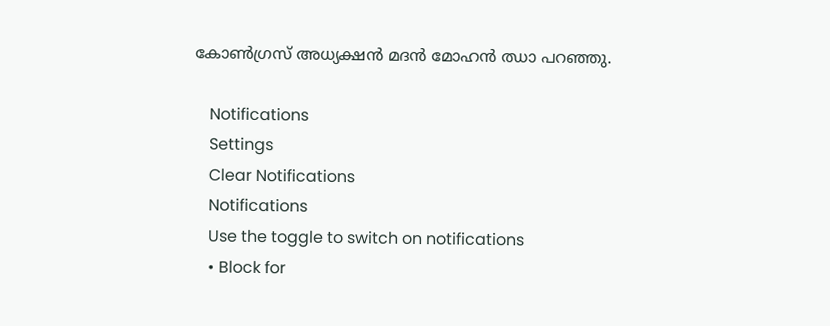കോണ്‍ഗ്രസ് അധ്യക്ഷന്‍ മദന്‍ മോഹന്‍ ഝാ പറഞ്ഞു.

    Notifications
    Settings
    Clear Notifications
    Notifications
    Use the toggle to switch on notifications
    • Block for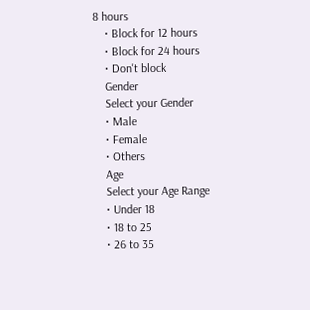8 hours
    • Block for 12 hours
    • Block for 24 hours
    • Don't block
    Gender
    Select your Gender
    • Male
    • Female
    • Others
    Age
    Select your Age Range
    • Under 18
    • 18 to 25
    • 26 to 35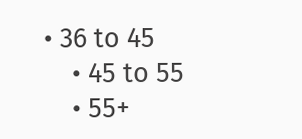• 36 to 45
    • 45 to 55
    • 55+